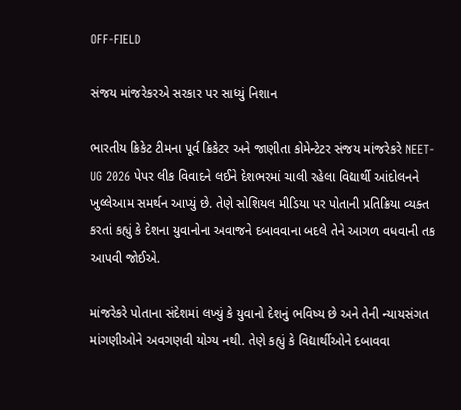OFF-FIELD

સંજય માંજરેકરએ સરકાર પર સાધ્યું નિશાન

ભારતીય ક્રિકેટ ટીમના પૂર્વ ક્રિકેટર અને જાણીતા કોમેન્ટેટર સંજય માંજરેકરે NEET-UG 2026 પેપર લીક વિવાદને લઈને દેશભરમાં ચાલી રહેલા વિદ્યાર્થી આંદોલનને ખુલ્લેઆમ સમર્થન આપ્યું છે. તેણે સોશિયલ મીડિયા પર પોતાની પ્રતિક્રિયા વ્યક્ત કરતાં કહ્યું કે દેશના યુવાનોના અવાજને દબાવવાના બદલે તેને આગળ વધવાની તક આપવી જોઈએ.

માંજરેકરે પોતાના સંદેશમાં લખ્યું કે યુવાનો દેશનું ભવિષ્ય છે અને તેની ન્યાયસંગત માંગણીઓને અવગણવી યોગ્ય નથી. તેણે કહ્યું કે વિદ્યાર્થીઓને દબાવવા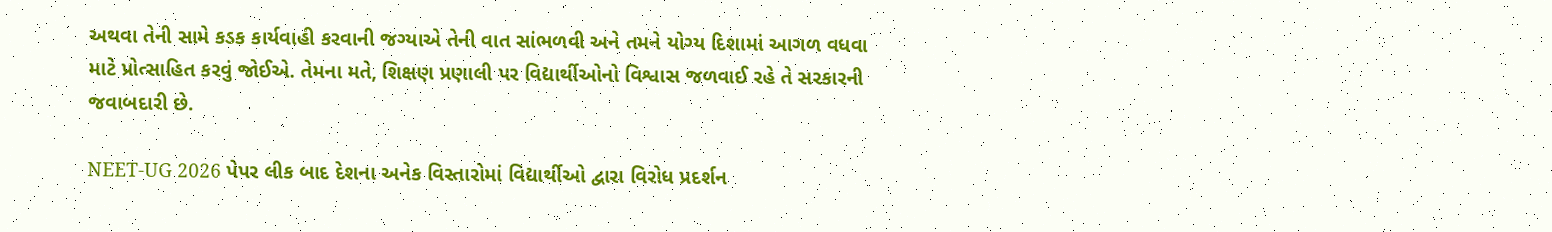અથવા તેની સામે કડક કાર્યવાહી કરવાની જગ્યાએ તેની વાત સાંભળવી અને તમને યોગ્ય દિશામાં આગળ વધવા માટે પ્રોત્સાહિત કરવું જોઈએ. તેમના મતે, શિક્ષણ પ્રણાલી પર વિદ્યાર્થીઓનો વિશ્વાસ જળવાઈ રહે તે સરકારની જવાબદારી છે.

NEET-UG 2026 પેપર લીક બાદ દેશના અનેક વિસ્તારોમાં વિદ્યાર્થીઓ દ્વારા વિરોધ પ્રદર્શન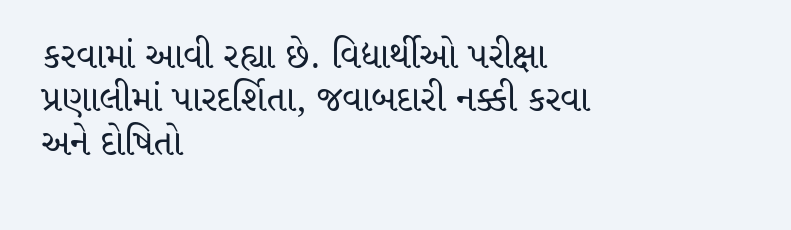કરવામાં આવી રહ્યા છે. વિદ્યાર્થીઓ પરીક્ષા પ્રણાલીમાં પારદર્શિતા, જવાબદારી નક્કી કરવા અને દોષિતો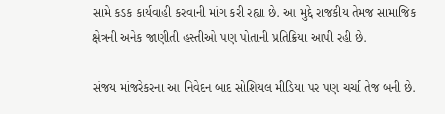સામે કડક કાર્યવાહી કરવાની માંગ કરી રહ્યા છે. આ મુદ્દે રાજકીય તેમજ સામાજિક ક્ષેત્રની અનેક જાણીતી હસ્તીઓ પણ પોતાની પ્રતિક્રિયા આપી રહી છે.

સંજય માંજરેકરના આ નિવેદન બાદ સોશિયલ મીડિયા પર પણ ચર્ચા તેજ બની છે.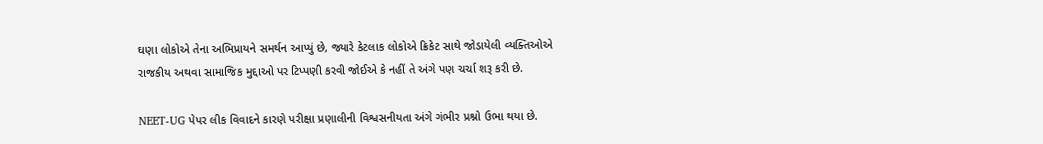ઘણા લોકોએ તેના અભિપ્રાયને સમર્થન આપ્યું છે, જ્યારે કેટલાક લોકોએ ક્રિકેટ સાથે જોડાયેલી વ્યક્તિઓએ રાજકીય અથવા સામાજિક મુદ્દાઓ પર ટિપ્પણી કરવી જોઈએ કે નહીં તે અંગે પણ ચર્ચા શરૂ કરી છે.

NEET-UG પેપર લીક વિવાદને કારણે પરીક્ષા પ્રણાલીની વિશ્વસનીયતા અંગે ગંભીર પ્રશ્નો ઉભા થયા છે.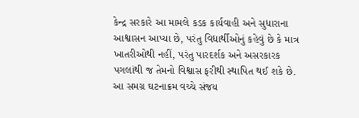કેન્દ્ર સરકારે આ મામલે કડક કાર્યવાહી અને સુધારાના આશ્વાસન આપ્યા છે, પરંતુ વિદ્યાર્થીઓનું કહેવું છે કે માત્ર ખાતરીઓથી નહીં, પરંતુ પારદર્શક અને અસરકારક પગલાંથી જ તેમનો વિશ્વાસ ફરીથી સ્થાપિત થઈ શકે છે. આ સમગ્ર ઘટનાક્રમ વચ્ચે સંજય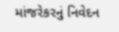માંજરેકરનું નિવેદન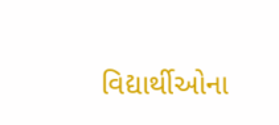વિદ્યાર્થીઓના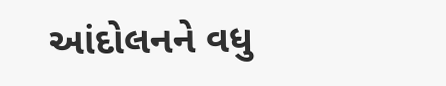આંદોલનને વધુ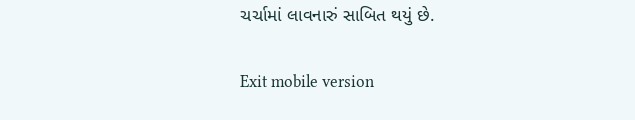ચર્ચામાં લાવનારું સાબિત થયું છે.

Exit mobile version